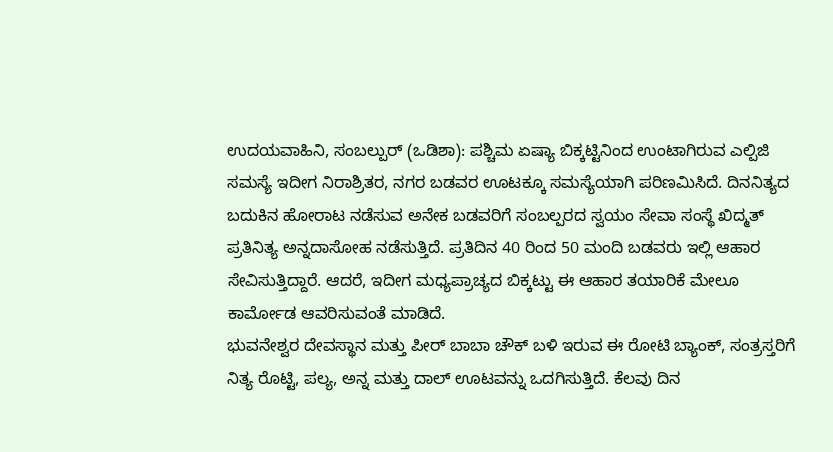ಉದಯವಾಹಿನಿ, ಸಂಬಲ್ಪುರ್ (ಒಡಿಶಾ): ಪಶ್ಚಿಮ ಏಷ್ಯಾ ಬಿಕ್ಕಟ್ಟಿನಿಂದ ಉಂಟಾಗಿರುವ ಎಲ್ಪಿಜಿ ಸಮಸ್ಯೆ ಇದೀಗ ನಿರಾಶ್ರಿತರ, ನಗರ ಬಡವರ ಊಟಕ್ಕೂ ಸಮಸ್ಯೆಯಾಗಿ ಪರಿಣಮಿಸಿದೆ. ದಿನನಿತ್ಯದ ಬದುಕಿನ ಹೋರಾಟ ನಡೆಸುವ ಅನೇಕ ಬಡವರಿಗೆ ಸಂಬಲ್ಪರದ ಸ್ವಯಂ ಸೇವಾ ಸಂಸ್ಥೆ ಖಿದ್ಮತ್ ಪ್ರತಿನಿತ್ಯ ಅನ್ನದಾಸೋಹ ನಡೆಸುತ್ತಿದೆ. ಪ್ರತಿದಿನ 40 ರಿಂದ 50 ಮಂದಿ ಬಡವರು ಇಲ್ಲಿ ಆಹಾರ ಸೇವಿಸುತ್ತಿದ್ದಾರೆ. ಆದರೆ, ಇದೀಗ ಮಧ್ಯಪ್ರಾಚ್ಯದ ಬಿಕ್ಕಟ್ಟು ಈ ಆಹಾರ ತಯಾರಿಕೆ ಮೇಲೂ ಕಾರ್ಮೋಡ ಆವರಿಸುವಂತೆ ಮಾಡಿದೆ.
ಭುವನೇಶ್ವರ ದೇವಸ್ಥಾನ ಮತ್ತು ಪೀರ್ ಬಾಬಾ ಚೌಕ್ ಬಳಿ ಇರುವ ಈ ರೋಟಿ ಬ್ಯಾಂಕ್, ಸಂತ್ರಸ್ತರಿಗೆ ನಿತ್ಯ ರೊಟ್ಟಿ, ಪಲ್ಯ, ಅನ್ನ ಮತ್ತು ದಾಲ್ ಊಟವನ್ನು ಒದಗಿಸುತ್ತಿದೆ. ಕೆಲವು ದಿನ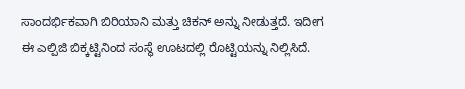ಸಾಂದರ್ಭಿಕವಾಗಿ ಬಿರಿಯಾನಿ ಮತ್ತು ಚಿಕನ್ ಅನ್ನು ನೀಡುತ್ತದೆ. ಇದೀಗ ಈ ಎಲ್ಪಿಜಿ ಬಿಕ್ಕಟ್ಟಿನಿಂದ ಸಂಸ್ಥೆ ಊಟದಲ್ಲಿ ರೊಟ್ಟಿಯನ್ನು ನಿಲ್ಲಿಸಿದೆ.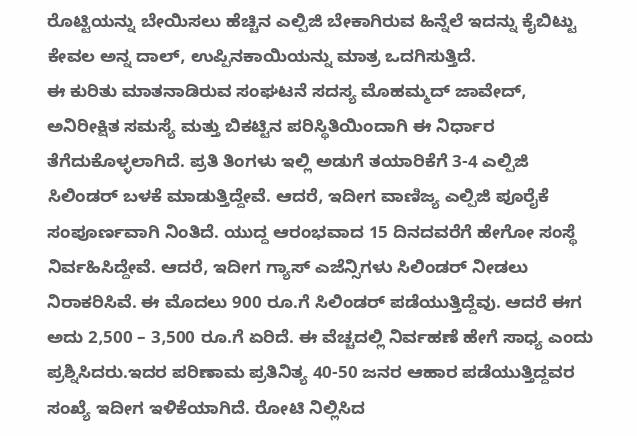ರೊಟ್ಟಿಯನ್ನು ಬೇಯಿಸಲು ಹೆಚ್ಚಿನ ಎಲ್ಪಿಜಿ ಬೇಕಾಗಿರುವ ಹಿನ್ನೆಲೆ ಇದನ್ನು ಕೈಬಿಟ್ಟು ಕೇವಲ ಅನ್ನ ದಾಲ್, ಉಪ್ಪಿನಕಾಯಿಯನ್ನು ಮಾತ್ರ ಒದಗಿಸುತ್ತಿದೆ.
ಈ ಕುರಿತು ಮಾತನಾಡಿರುವ ಸಂಘಟನೆ ಸದಸ್ಯ ಮೊಹಮ್ಮದ್ ಜಾವೇದ್, ಅನಿರೀಕ್ಷಿತ ಸಮಸ್ಯೆ ಮತ್ತು ಬಿಕಟ್ಟಿನ ಪರಿಸ್ಥಿತಿಯಿಂದಾಗಿ ಈ ನಿರ್ಧಾರ ತೆಗೆದುಕೊಳ್ಳಲಾಗಿದೆ. ಪ್ರತಿ ತಿಂಗಳು ಇಲ್ಲಿ ಅಡುಗೆ ತಯಾರಿಕೆಗೆ 3-4 ಎಲ್ಪಿಜಿ ಸಿಲಿಂಡರ್ ಬಳಕೆ ಮಾಡುತ್ತಿದ್ದೇವೆ. ಆದರೆ, ಇದೀಗ ವಾಣಿಜ್ಯ ಎಲ್ಪಿಜಿ ಪೂರೈಕೆ ಸಂಪೂರ್ಣವಾಗಿ ನಿಂತಿದೆ. ಯುದ್ದ ಆರಂಭವಾದ 15 ದಿನದವರೆಗೆ ಹೇಗೋ ಸಂಸ್ಥೆ ನಿರ್ವಹಿಸಿದ್ದೇವೆ. ಆದರೆ, ಇದೀಗ ಗ್ಯಾಸ್ ಎಜೆನ್ಸಿಗಳು ಸಿಲಿಂಡರ್ ನೀಡಲು ನಿರಾಕರಿಸಿವೆ. ಈ ಮೊದಲು 900 ರೂ.ಗೆ ಸಿಲಿಂಡರ್ ಪಡೆಯುತ್ತಿದ್ದೆವು. ಆದರೆ ಈಗ ಅದು 2,500 – 3,500 ರೂ.ಗೆ ಏರಿದೆ. ಈ ವೆಚ್ಚದಲ್ಲಿ ನಿರ್ವಹಣೆ ಹೇಗೆ ಸಾಧ್ಯ ಎಂದು ಪ್ರಶ್ನಿಸಿದರು.ಇದರ ಪರಿಣಾಮ ಪ್ರತಿನಿತ್ಯ 40-50 ಜನರ ಆಹಾರ ಪಡೆಯುತ್ತಿದ್ದವರ ಸಂಖ್ಯೆ ಇದೀಗ ಇಳಿಕೆಯಾಗಿದೆ. ರೋಟಿ ನಿಲ್ಲಿಸಿದ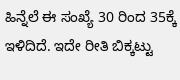ಹಿನ್ನೆಲೆ ಈ ಸಂಖ್ಯೆ 30 ರಿಂದ 35ಕ್ಕೆ ಇಳಿದಿದೆ. ಇದೇ ರೀತಿ ಬಿಕ್ಕಟ್ಟು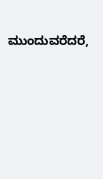ಮುಂದುವರೆದರೆ,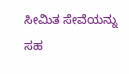ಸೀಮಿತ ಸೇವೆಯನ್ನು ಸಹ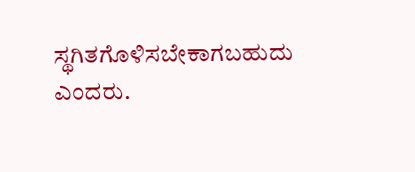ಸ್ಥಗಿತಗೊಳಿಸಬೇಕಾಗಬಹುದು ಎಂದರು.